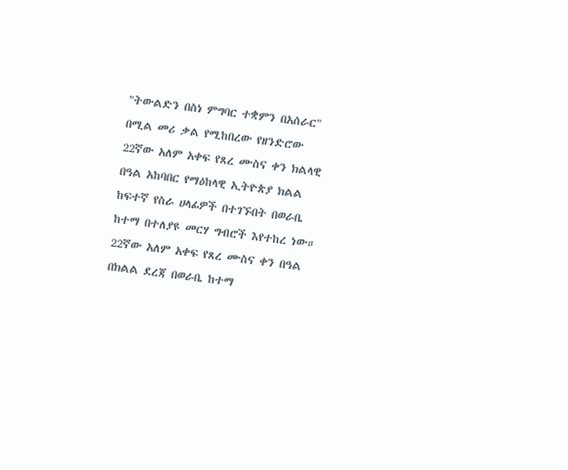"ትውልድን በስነ ምግባር ተቋምን በአሰራር" በሚል መሪ ቃል የሚከበረው የዘንድሮው 22ኛው አለም አቀፍ የጸረ ሙስና ቀን ክልላዊ በዓል አከባበር የማዕከላዊ ኢትዮጵያ ክልል ከፍተኛ የስራ ሀላፊዎች በተገኙበት በወራቤ ከተማ በተለያዩ መርሃ ግብሮች እየተከረ ነው።
22ኛው አለም አቀፍ የጸረ ሙስና ቀን በዓል በክልል ደረጃ በወራቤ ከተማ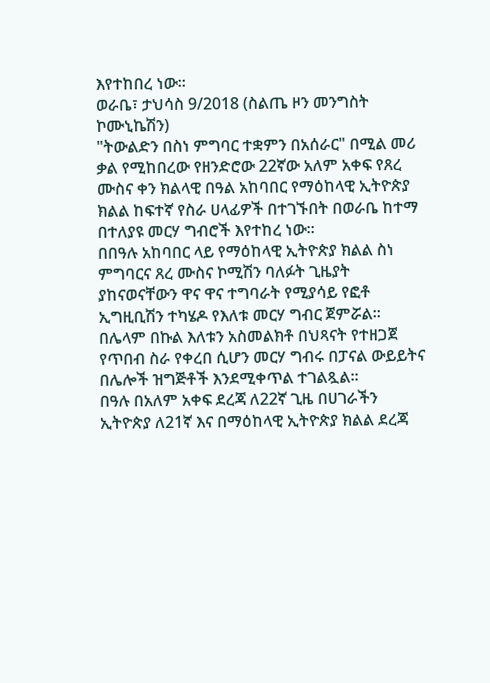እየተከበረ ነው።
ወራቤ፣ ታህሳስ 9/2018 (ስልጤ ዞን መንግስት ኮሙኒኬሽን)
"ትውልድን በስነ ምግባር ተቋምን በአሰራር" በሚል መሪ ቃል የሚከበረው የዘንድሮው 22ኛው አለም አቀፍ የጸረ ሙስና ቀን ክልላዊ በዓል አከባበር የማዕከላዊ ኢትዮጵያ ክልል ከፍተኛ የስራ ሀላፊዎች በተገኙበት በወራቤ ከተማ በተለያዩ መርሃ ግብሮች እየተከረ ነው።
በበዓሉ አከባበር ላይ የማዕከላዊ ኢትዮጵያ ክልል ስነ ምግባርና ጸረ ሙስና ኮሚሽን ባለፉት ጊዜያት ያከናወናቸውን ዋና ዋና ተግባራት የሚያሳይ የፎቶ ኢግዚቢሽን ተካሄዶ የእለቱ መርሃ ግብር ጀምሯል።
በሌላም በኩል እለቱን አስመልክቶ በህጻናት የተዘጋጀ የጥበብ ስራ የቀረበ ሲሆን መርሃ ግብሩ በፓናል ውይይትና በሌሎች ዝግጅቶች እንደሚቀጥል ተገልጿል።
በዓሉ በአለም አቀፍ ደረጃ ለ22ኛ ጊዜ በሀገራችን ኢትዮጵያ ለ21ኛ እና በማዕከላዊ ኢትዮጵያ ክልል ደረጃ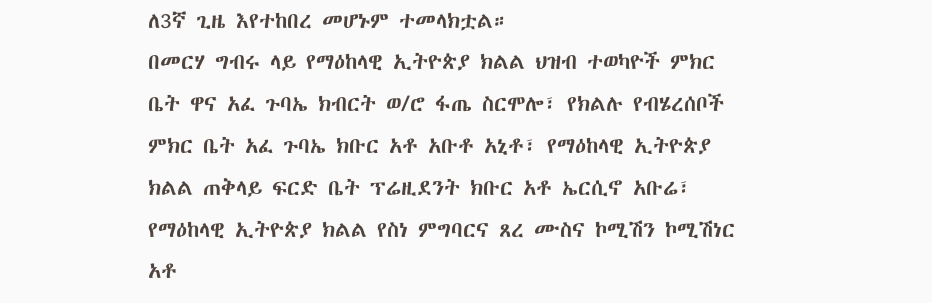ለ3ኛ ጊዜ እየተከበረ መሆኑም ተመላክቷል።
በመርሃ ግብሩ ላይ የማዕከላዊ ኢትዮጵያ ክልል ህዝብ ተወካዮች ምክር ቤት ዋና አፈ ጉባኤ ክብርት ወ/ሮ ፋጤ ስርሞሎ፣ የክልሉ የብሄረሰቦች ምክር ቤት አፈ ጉባኤ ክቡር አቶ አቡቶ አኒቶ፣ የማዕከላዊ ኢትዮጵያ ክልል ጠቅላይ ፍርድ ቤት ፕሬዚደንት ክቡር አቶ ኤርሲኖ አቡሬ፣ የማዕከላዊ ኢትዮጵያ ክልል የስነ ምግባርና ጸረ ሙስና ኮሚሽን ኮሚሽነር አቶ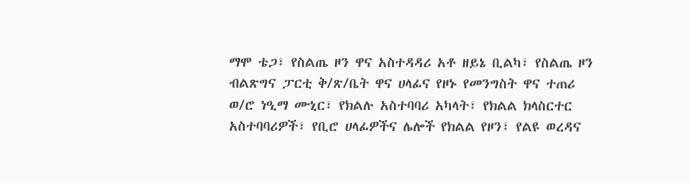ማሞ ቴጋ፣ የስልጤ ዞን ዋና አስተዳዳሪ አቶ ዘይኔ ቢልካ፣ የስልጤ ዞን ብልጽግና ፓርቲ ቅ/ጽ/ቤት ዋና ሀላፊና የዞኑ የመንግስት ዋና ተጠሪ ወ/ሮ ነዒማ ሙኒር፣ የክልሉ አስተባባሪ አካላት፣ የክልል ክላስርተር አስተባባሪዎች፣ የቢሮ ሀላፊዎችና ሌሎች የክልል የዞን፣ የልዩ ወረዳና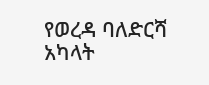የወረዳ ባለድርሻ አካላት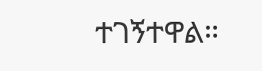ተገኝተዋል።